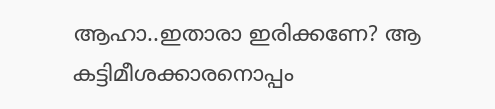ആഹാ..ഇതാരാ ഇരിക്കണേ? ആ കട്ടിമീശക്കാരനൊപ്പം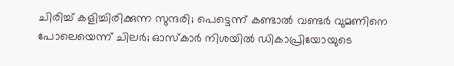ചിരിച്ച് കളിച്ചിരിക്കുന്ന സുന്ദരി; പെട്ടെന്ന് കണ്ടാൽ വണ്ടർ വുമണിനെ പോലെയെന്ന് ചിലർ; ഓസ്കാർ നിശയിൽ ഡികാപ്രിയോയുടെ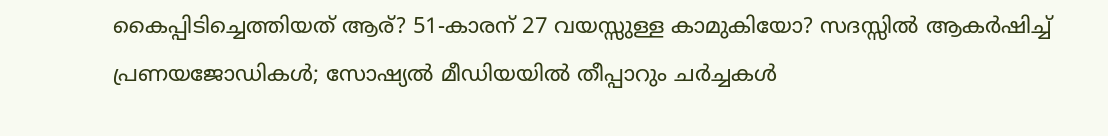കൈപ്പിടിച്ചെത്തിയത് ആര്? 51-കാരന് 27 വയസ്സുള്ള കാമുകിയോ? സദസ്സിൽ ആകർഷിച്ച് പ്രണയജോഡികൾ; സോഷ്യൽ മീഡിയയിൽ തീപ്പാറും ചർച്ചകൾ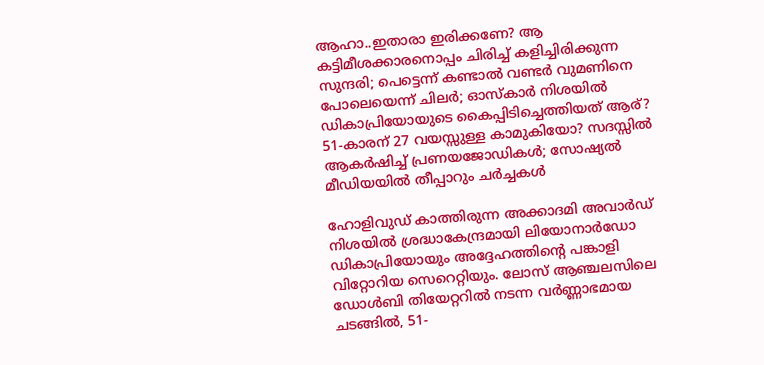ആഹാ..ഇതാരാ ഇരിക്കണേ? ആ കട്ടിമീശക്കാരനൊപ്പം ചിരിച്ച് കളിച്ചിരിക്കുന്ന സുന്ദരി; പെട്ടെന്ന് കണ്ടാൽ വണ്ടർ വുമണിനെ പോലെയെന്ന് ചിലർ; ഓസ്കാർ നിശയിൽ ഡികാപ്രിയോയുടെ കൈപ്പിടിച്ചെത്തിയത് ആര്? 51-കാരന് 27 വയസ്സുള്ള കാമുകിയോ? സദസ്സിൽ ആകർഷിച്ച് പ്രണയജോഡികൾ; സോഷ്യൽ മീഡിയയിൽ തീപ്പാറും ചർച്ചകൾ

ഹോളിവുഡ് കാത്തിരുന്ന അക്കാദമി അവാർഡ് നിശയിൽ ശ്രദ്ധാകേന്ദ്രമായി ലിയോനാർഡോ ഡികാപ്രിയോയും അദ്ദേഹത്തിന്റെ പങ്കാളി വിറ്റോറിയ സെറെറ്റിയും. ലോസ് ആഞ്ചലസിലെ ഡോൾബി തിയേറ്ററിൽ നടന്ന വർണ്ണാഭമായ ചടങ്ങിൽ, 51-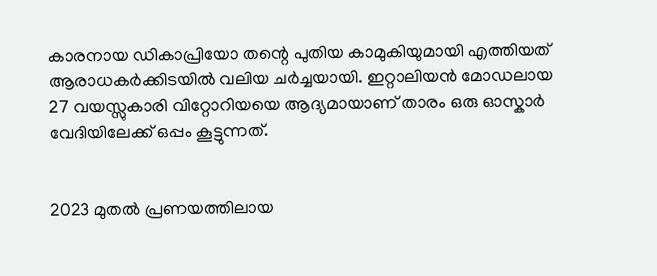കാരനായ ഡികാപ്രിയോ തന്റെ പുതിയ കാമുകിയുമായി എത്തിയത് ആരാധകർക്കിടയിൽ വലിയ ചർച്ചയായി. ഇറ്റാലിയൻ മോഡലായ 27 വയസ്സുകാരി വിറ്റോറിയയെ ആദ്യമായാണ് താരം ഒരു ഓസ്കാർ വേദിയിലേക്ക് ഒപ്പം കൂട്ടുന്നത്.


2023 മുതൽ പ്രണയത്തിലായ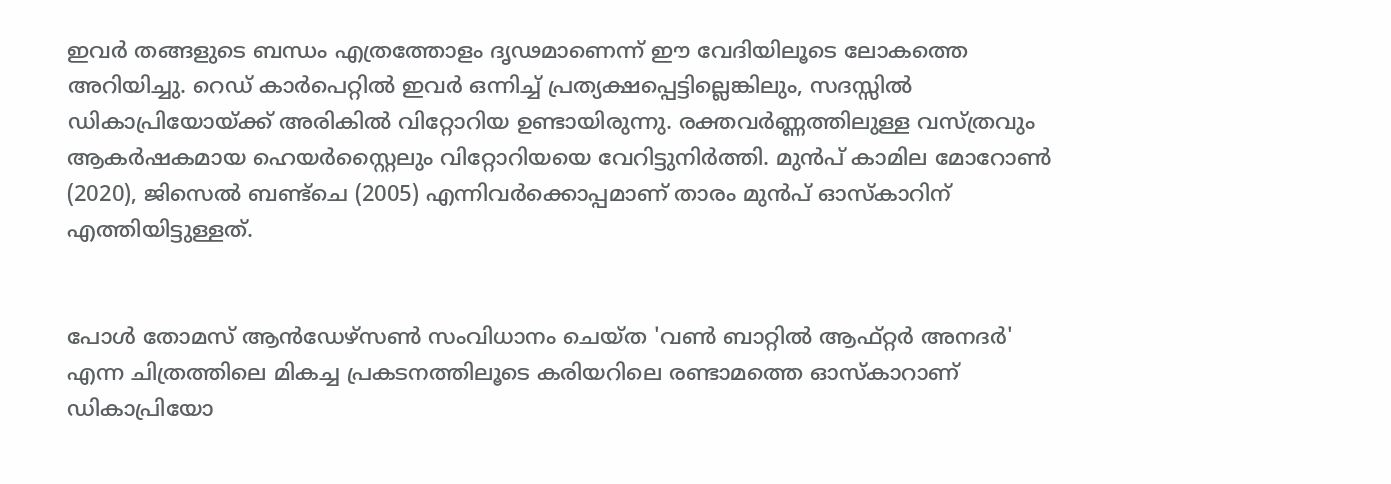ഇവർ തങ്ങളുടെ ബന്ധം എത്രത്തോളം ദൃഢമാണെന്ന് ഈ വേദിയിലൂടെ ലോകത്തെ അറിയിച്ചു. റെഡ് കാർപെറ്റിൽ ഇവർ ഒന്നിച്ച് പ്രത്യക്ഷപ്പെട്ടില്ലെങ്കിലും, സദസ്സിൽ ഡികാപ്രിയോയ്ക്ക് അരികിൽ വിറ്റോറിയ ഉണ്ടായിരുന്നു. രക്തവർണ്ണത്തിലുള്ള വസ്ത്രവും ആകർഷകമായ ഹെയർസ്റ്റൈലും വിറ്റോറിയയെ വേറിട്ടുനിർത്തി. മുൻപ് കാമില മോറോൺ (2020), ജിസെൽ ബണ്ട്ചെ (2005) എന്നിവർക്കൊപ്പമാണ് താരം മുൻപ് ഓസ്കാറിന് എത്തിയിട്ടുള്ളത്.


പോൾ തോമസ് ആൻഡേഴ്സൺ സംവിധാനം ചെയ്ത 'വൺ ബാറ്റിൽ ആഫ്റ്റർ അനദർ' എന്ന ചിത്രത്തിലെ മികച്ച പ്രകടനത്തിലൂടെ കരിയറിലെ രണ്ടാമത്തെ ഓസ്കാറാണ് ഡികാപ്രിയോ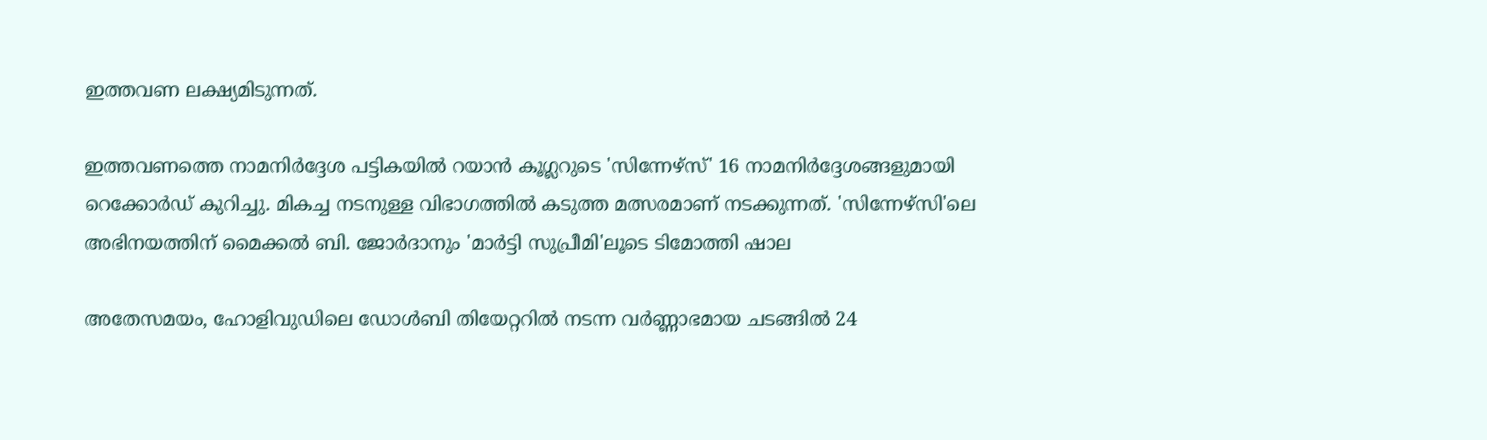ഇത്തവണ ലക്ഷ്യമിടുന്നത്.

ഇത്തവണത്തെ നാമനിർദ്ദേശ പട്ടികയിൽ റയാൻ കൂഗ്ലറുടെ 'സിന്നേഴ്സ്' 16 നാമനിർദ്ദേശങ്ങളുമായി റെക്കോർഡ് കുറിച്ചു. മികച്ച നടനുള്ള വിഭാഗത്തിൽ കടുത്ത മത്സരമാണ് നടക്കുന്നത്. 'സിന്നേഴ്സി'ലെ അഭിനയത്തിന് മൈക്കൽ ബി. ജോർദാനും 'മാർട്ടി സുപ്രീമി'ലൂടെ ടിമോത്തി ഷാല

അതേസമയം, ഹോളിവുഡിലെ ഡോൾബി തിയേറ്ററിൽ നടന്ന വർണ്ണാഭമായ ചടങ്ങിൽ 24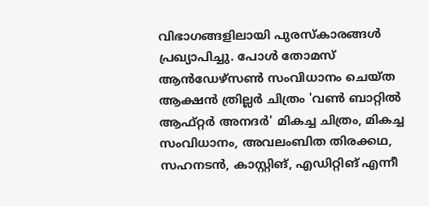വിഭാഗങ്ങളിലായി പുരസ്കാരങ്ങൾ പ്രഖ്യാപിച്ചു. പോൾ തോമസ് ആൻഡേഴ്സൺ സംവിധാനം ചെയ്ത ആക്ഷൻ ത്രില്ലർ ചിത്രം 'വൺ ബാറ്റിൽ ആഫ്റ്റർ അനദർ' മികച്ച ചിത്രം, മികച്ച സംവിധാനം, അവലംബിത തിരക്കഥ, സഹനടൻ, കാസ്റ്റിങ്, എഡിറ്റിങ് എന്നീ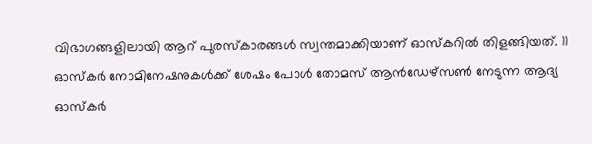വിഭാഗങ്ങളിലായി ആറ് പുരസ്കാരങ്ങൾ സ്വന്തമാക്കിയാണ് ഓസ്കറിൽ തിളങ്ങിയത്. 11 ഓസ്കർ നോമിനേഷനുകൾക്ക് ശേഷം പോൾ തോമസ് ആൻഡേഴ്സൺ നേടുന്ന ആദ്യ ഓസ്കർ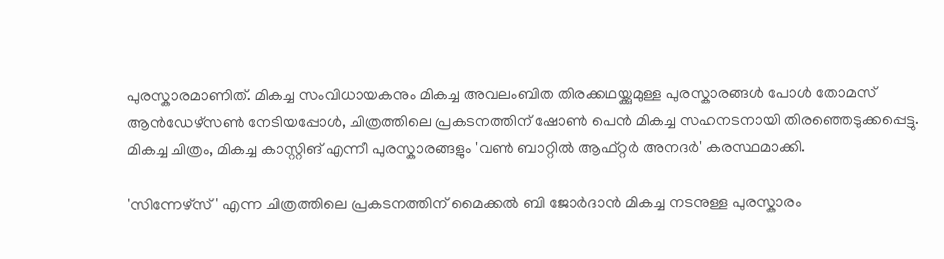പുരസ്കാരമാണിത്. മികച്ച സംവിധായകനും മികച്ച അവലംബിത തിരക്കഥയ്ക്കുമുള്ള പുരസ്കാരങ്ങൾ പോൾ തോമസ് ആൻഡേഴ്സൺ നേടിയപ്പോൾ, ചിത്രത്തിലെ പ്രകടനത്തിന് ഷോൺ പെൻ മികച്ച സഹനടനായി തിരഞ്ഞെടുക്കപ്പെട്ടു. മികച്ച ചിത്രം, മികച്ച കാസ്റ്റിങ് എന്നീ പുരസ്കാരങ്ങളും 'വൺ ബാറ്റിൽ ആഫ്റ്റർ അനദർ' കരസ്ഥമാക്കി.

'സിന്നേഴ്സ്' എന്ന ചിത്രത്തിലെ പ്രകടനത്തിന് മൈക്കൽ ബി ജോർദാൻ മികച്ച നടനുള്ള പുരസ്കാരം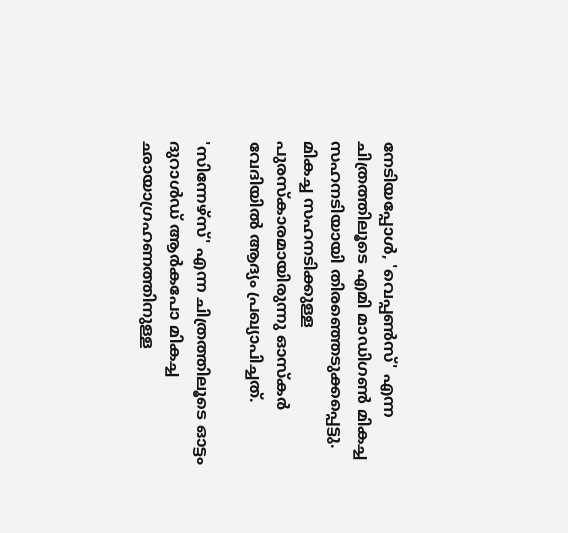നേടിയപ്പോൾ, 'വെപ്പൺസ്' എന്ന ചിത്രത്തിലൂടെ എമി മാഡിഗൺ മികച്ച സഹനടിയായി തിരഞ്ഞെടുക്കപ്പെട്ടു. മികച്ച സഹനടിക്കുള്ള പുരസ്കാരമായിരുന്നു ഓസ്കർ വേദിയിൽ ആദ്യം പ്രഖ്യാപിച്ചത്.

'സിന്നേഴ്സ്' എന്ന ചിത്രത്തിലൂടെ ഓട്ടം ദുറാൾഡ് ആർകപോ മികച്ച ഛായാഗ്രഹണത്തിനുള്ള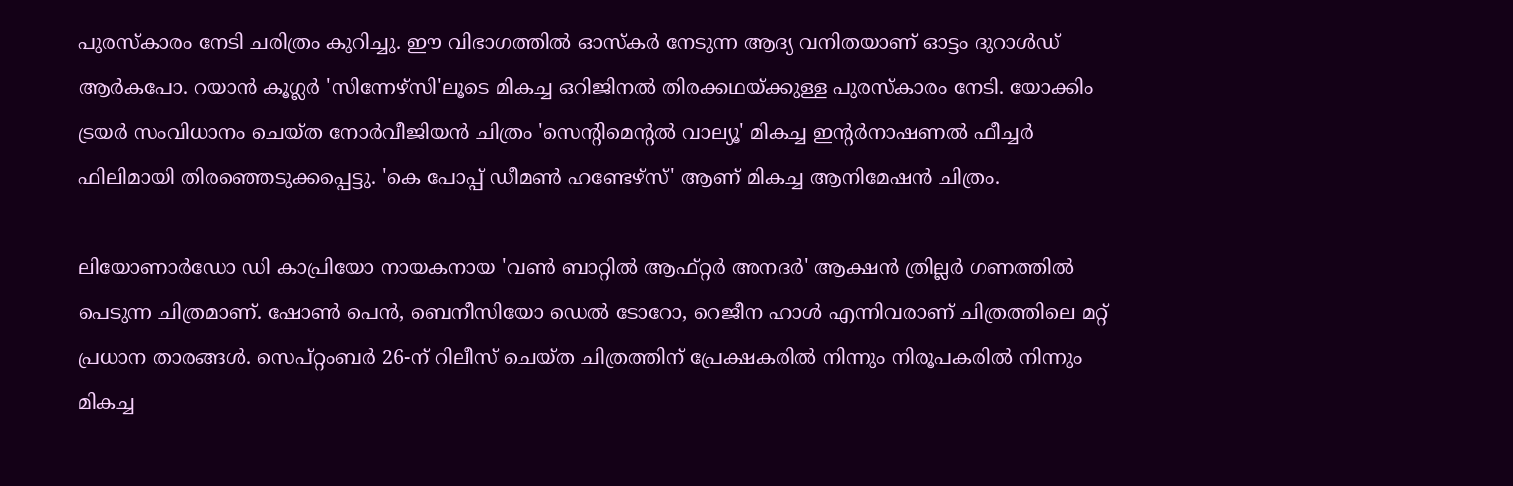പുരസ്കാരം നേടി ചരിത്രം കുറിച്ചു. ഈ വിഭാഗത്തിൽ ഓസ്കർ നേടുന്ന ആദ്യ വനിതയാണ് ഓട്ടം ദുറാൾഡ് ആർകപോ. റയാൻ കൂഗ്ലർ 'സിന്നേഴ്സി'ലൂടെ മികച്ച ഒറിജിനൽ തിരക്കഥയ്ക്കുള്ള പുരസ്കാരം നേടി. യോക്കിം ട്രയർ സംവിധാനം ചെയ്ത നോർവീജിയൻ ചിത്രം 'സെന്റിമെന്റൽ വാല്യൂ' മികച്ച ഇന്റർനാഷണൽ ഫീച്ചർ ഫിലിമായി തിരഞ്ഞെടുക്കപ്പെട്ടു. 'കെ പോപ്പ് ഡീമൺ ഹണ്ടേഴ്സ്' ആണ് മികച്ച ആനിമേഷൻ ചിത്രം.

ലിയോണാർഡോ ഡി കാപ്രിയോ നായകനായ 'വൺ ബാറ്റിൽ ആഫ്റ്റർ അനദർ' ആക്ഷൻ ത്രില്ലർ ഗണത്തിൽ പെടുന്ന ചിത്രമാണ്. ഷോൺ പെൻ, ബെനീസിയോ ഡെൽ ടോറോ, റെജീന ഹാൾ എന്നിവരാണ് ചിത്രത്തിലെ മറ്റ് പ്രധാന താരങ്ങൾ. സെപ്റ്റംബർ 26-ന് റിലീസ് ചെയ്ത ചിത്രത്തിന് പ്രേക്ഷകരിൽ നിന്നും നിരൂപകരിൽ നിന്നും മികച്ച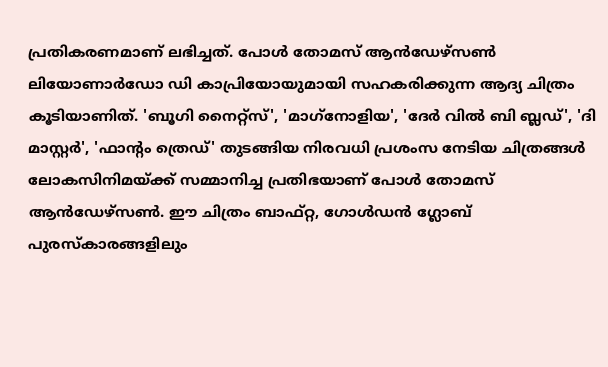പ്രതികരണമാണ് ലഭിച്ചത്. പോൾ തോമസ് ആൻഡേഴ്സൺ ലിയോണാർഡോ ഡി കാപ്രിയോയുമായി സഹകരിക്കുന്ന ആദ്യ ചിത്രം കൂടിയാണിത്. 'ബൂഗി നൈറ്റ്സ്', 'മാഗ്‌നോളിയ', 'ദേർ വിൽ ബി ബ്ലഡ്', 'ദി മാസ്റ്റർ', 'ഫാന്റം ത്രെഡ്' തുടങ്ങിയ നിരവധി പ്രശംസ നേടിയ ചിത്രങ്ങൾ ലോകസിനിമയ്ക്ക് സമ്മാനിച്ച പ്രതിഭയാണ് പോൾ തോമസ് ആൻഡേഴ്സൺ. ഈ ചിത്രം ബാഫ്റ്റ, ഗോൾഡൻ ഗ്ലോബ് പുരസ്കാരങ്ങളിലും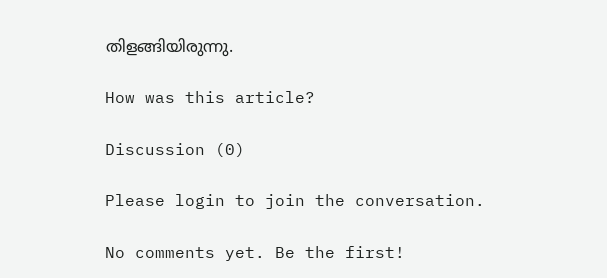തിളങ്ങിയിരുന്നു.

How was this article?

Discussion (0)

Please login to join the conversation.

No comments yet. Be the first!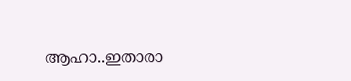ആഹാ..ഇതാരാ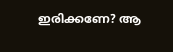ഇരിക്കണേ? ആ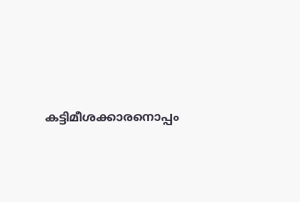കട്ടിമീശക്കാരനൊപ്പം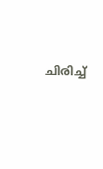ചിരിച്ച്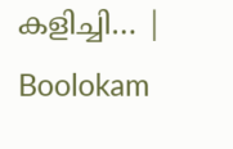കളിച്ചി… | Boolokam